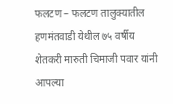फलटण – फलटण तालुक्यातील हणमंतवाडी येथील ७५ वर्षीय शेतकरी मारुती चिमाजी पवार यांनी आपल्या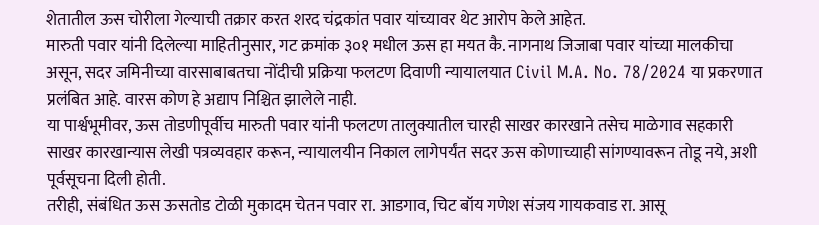शेतातील ऊस चोरीला गेल्याची तक्रार करत शरद चंद्रकांत पवार यांच्यावर थेट आरोप केले आहेत.
मारुती पवार यांनी दिलेल्या माहितीनुसार, गट क्रमांक ३०१ मधील ऊस हा मयत कै. नागनाथ जिजाबा पवार यांच्या मालकीचा असून, सदर जमिनीच्या वारसाबाबतचा नोंदीची प्रक्रिया फलटण दिवाणी न्यायालयात Civil M.A. No. 78/2024 या प्रकरणात प्रलंबित आहे. वारस कोण हे अद्याप निश्चित झालेले नाही.
या पार्श्वभूमीवर, ऊस तोडणीपूर्वीच मारुती पवार यांनी फलटण तालुक्यातील चारही साखर कारखाने तसेच माळेगाव सहकारी साखर कारखान्यास लेखी पत्रव्यवहार करून, न्यायालयीन निकाल लागेपर्यंत सदर ऊस कोणाच्याही सांगण्यावरून तोडू नये, अशी पूर्वसूचना दिली होती.
तरीही, संबंधित ऊस ऊसतोड टोळी मुकादम चेतन पवार रा. आडगाव, चिट बॉय गणेश संजय गायकवाड रा. आसू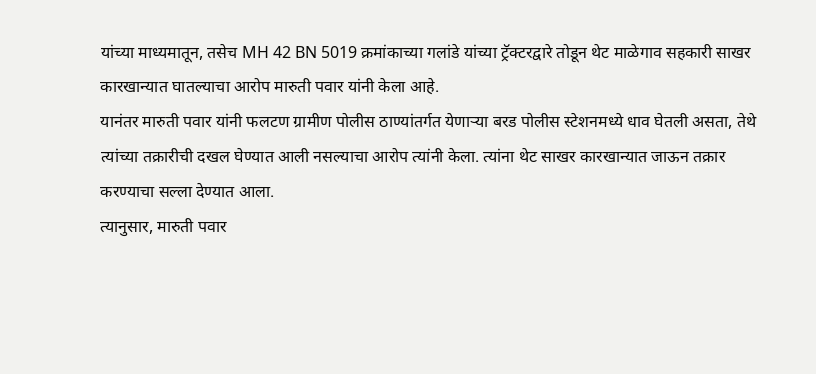यांच्या माध्यमातून, तसेच MH 42 BN 5019 क्रमांकाच्या गलांडे यांच्या ट्रॅक्टरद्वारे तोडून थेट माळेगाव सहकारी साखर कारखान्यात घातल्याचा आरोप मारुती पवार यांनी केला आहे.
यानंतर मारुती पवार यांनी फलटण ग्रामीण पोलीस ठाण्यांतर्गत येणाऱ्या बरड पोलीस स्टेशनमध्ये धाव घेतली असता, तेथे त्यांच्या तक्रारीची दखल घेण्यात आली नसल्याचा आरोप त्यांनी केला. त्यांना थेट साखर कारखान्यात जाऊन तक्रार करण्याचा सल्ला देण्यात आला.
त्यानुसार, मारुती पवार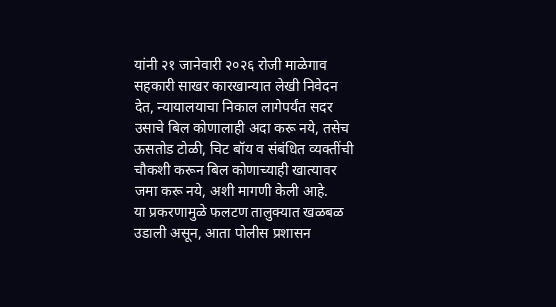यांनी २१ जानेवारी २०२६ रोजी माळेगाव सहकारी साखर कारखान्यात लेखी निवेदन देत, न्यायालयाचा निकाल लागेपर्यंत सदर उसाचे बिल कोणालाही अदा करू नये, तसेच ऊसतोड टोळी, चिट बॉय व संबंधित व्यक्तींची चौकशी करून बिल कोणाच्याही खात्यावर जमा करू नये, अशी मागणी केली आहे.
या प्रकरणामुळे फलटण तालुक्यात खळबळ उडाली असून, आता पोलीस प्रशासन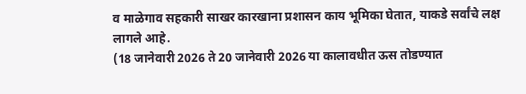व माळेगाव सहकारी साखर कारखाना प्रशासन काय भूमिका घेतात, याकडे सर्वांचे लक्ष लागले आहे.
(18 जानेवारी 2026 ते 20 जानेवारी 2026 या कालावधीत ऊस तोडण्यात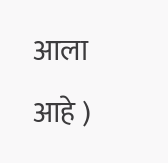आला आहे )